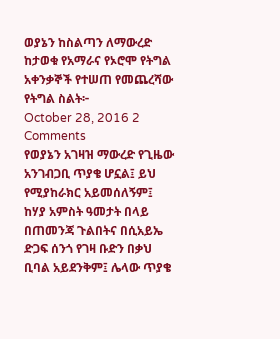ወያኔን ከስልጣን ለማውረድ ከታወቁ የአማራና የኦሮሞ የትግል አቀንቃኞች የተሠጠ የመጨረሻው የትግል ስልት፦
October 28, 2016 2 Comments
የወያኔን አገዛዝ ማውረድ የጊዜው አንገብጋቢ ጥያቄ ሆኗል፤ ይህ የሚያከራክር አይመሰለኝም፤ ከሃያ አምስት ዓመታት በላይ በጠመንጃ ጉልበትና በሲአይኤ ድጋፍ ሰንጎ የገዛ ቡድን በቃህ ቢባል አይደንቅም፤ ሌላው ጥያቄ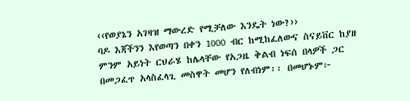‹‹የወያኔን አገዛዝ ማውረድ የሚቻለው እንዴት ነው?››
ባዶ እጃችንን እየወጣን በቀን 1000 ብር ከሚከፈለውና ስናይቨር ከያዘ ምንም አይነት ርህራሄ ከሌላቸው የአጋዜ ቅልብ ነፍሰ በላዎች ጋር በመጋፈጥ አላስፈላጊ መስዋት መሆን የለብነም፡፡ በመሆኑም፦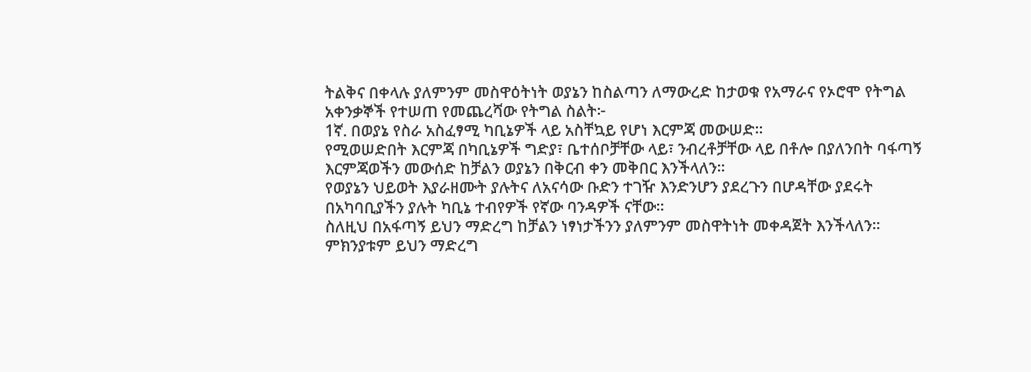ትልቅና በቀላሉ ያለምንም መስዋዕትነት ወያኔን ከስልጣን ለማውረድ ከታወቁ የአማራና የኦሮሞ የትግል አቀንቃኞች የተሠጠ የመጨረሻው የትግል ስልት፦
1ኛ. በወያኔ የስራ አስፈፃሚ ካቢኔዎች ላይ አስቸኳይ የሆነ እርምጃ መውሠድ፡፡
የሚወሠድበት እርምጃ በካቢኔዎች ግድያ፣ ቤተሰቦቻቸው ላይ፣ ንብረቶቻቸው ላይ በቶሎ በያለንበት ባፋጣኝ እርምጃወችን መውሰድ ከቻልን ወያኔን በቅርብ ቀን መቅበር እንችላለን፡፡
የወያኔን ህይወት እያራዘሙት ያሉትና ለአናሳው ቡድን ተገዥ እንድንሆን ያደረጉን በሆዳቸው ያደሩት በአካባቢያችን ያሉት ካቢኔ ተብየዎች የኛው ባንዳዎች ናቸው፡፡
ስለዚህ በአፋጣኝ ይህን ማድረግ ከቻልን ነፃነታችንን ያለምንም መስዋትነት መቀዳጀት እንችላለን፡፡ ምክንያቱም ይህን ማድረግ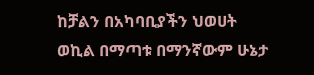ከቻልን በአካባቢያችን ህወሀት ወኪል በማጣቱ በማንኛውም ሁኔታ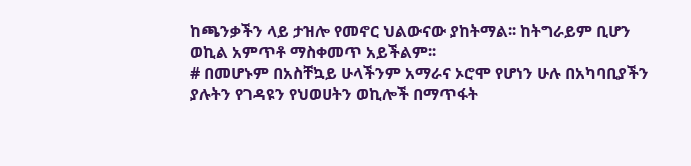ከጫንቃችን ላይ ታዝሎ የመኖር ህልውናው ያከትማል፡፡ ከትግራይም ቢሆን ወኪል አምጥቶ ማስቀመጥ አይችልም፡፡
# በመሆኑም በአስቸኳይ ሁላችንም አማራና ኦሮሞ የሆነን ሁሉ በአካባቢያችን ያሉትን የገዳዩን የህወሀትን ወኪሎች በማጥፋት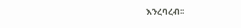እንረባረብ፡፡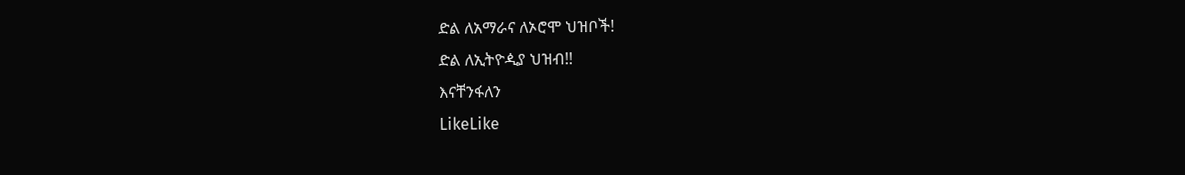ድል ለአማራና ለኦሮሞ ህዝቦች!
ድል ለኢትዮዺያ ህዝብ!!
እናቸንፋለን
LikeLike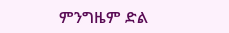ምንግዜም ድል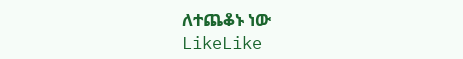ለተጨቆኑ ነው
LikeLike